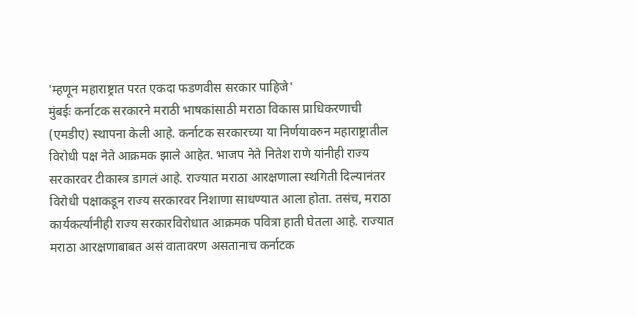'म्हणून महाराष्ट्रात परत एकदा फडणवीस सरकार पाहिजे'
मुंबईः कर्नाटक सरकारने मराठी भाषकांसाठी मराठा विकास प्राधिकरणाची (एमडीए) स्थापना केली आहे. कर्नाटक सरकारच्या या निर्णयावरुन महाराष्ट्रातील विरोधी पक्ष नेते आक्रमक झाले आहेत. भाजप नेते नितेश राणे यांनीही राज्य सरकारवर टीकास्त्र डागलं आहे. राज्यात मराठा आरक्षणाला स्थगिती दिल्यानंतर विरोधी पक्षाकडून राज्य सरकारवर निशाणा साधण्यात आला होता. तसंच, मराठा कार्यकर्त्यांनीही राज्य सरकारविरोधात आक्रमक पवित्रा हाती घेतला आहे. राज्यात मराठा आरक्षणाबाबत असं वातावरण असतानाच कर्नाटक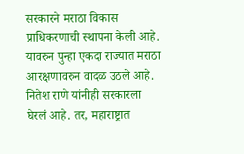सरकारने मराठा विकास प्राधिकरणाची स्थापना केली आहे. यावरुन पुन्हा एकदा राज्यात मराठा आरक्षणावरुन वादळ उठले आहे. नितेश राणे यांनीही सरकारला घेरलं आहे. तर, महाराष्ट्रात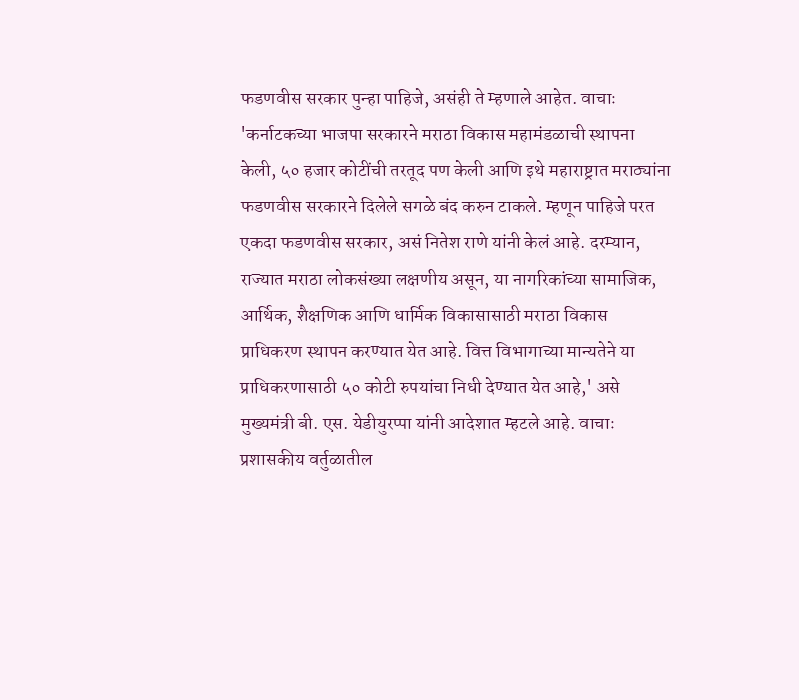फडणवीस सरकार पुन्हा पाहिजे, असंही ते म्हणाले आहेत. वाचाः 'कर्नाटकच्या भाजपा सरकारने मराठा विकास महामंडळाची स्थापना केली, ५० हजार कोटींची तरतूद पण केली आणि इथे महाराष्ट्रात मराठ्यांना फडणवीस सरकारने दिलेले सगळे बंद करुन टाकले. म्हणून पाहिजे परत एकदा फडणवीस सरकार, असं नितेश राणे यांनी केलं आहे. दरम्यान, राज्यात मराठा लोकसंख्या लक्षणीय असून, या नागरिकांच्या सामाजिक, आर्थिक, शैक्षणिक आणि धार्मिक विकासासाठी मराठा विकास प्राधिकरण स्थापन करण्यात येत आहे. वित्त विभागाच्या मान्यतेने या प्राधिकरणासाठी ५० कोटी रुपयांचा निधी देण्यात येत आहे,' असे मुख्यमंत्री बी. एस. येडीयुरप्पा यांनी आदेशात म्हटले आहे. वाचाः प्रशासकीय वर्तुळातील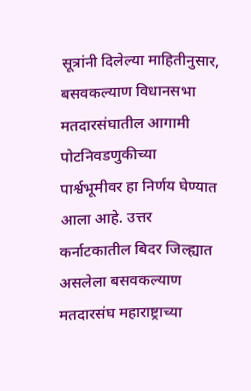सूत्रांनी दिलेल्या माहितीनुसार, बसवकल्याण विधानसभा मतदारसंघातील आगामी पोटनिवडणुकीच्या पार्श्वभूमीवर हा निर्णय घेण्यात आला आहे. उत्तर कर्नाटकातील बिदर जिल्ह्यात असलेला बसवकल्याण मतदारसंघ महाराष्ट्राच्या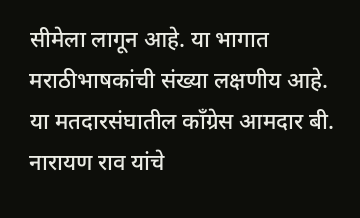सीमेला लागून आहे. या भागात मराठीभाषकांची संख्या लक्षणीय आहे. या मतदारसंघातील काँग्रेस आमदार बी. नारायण राव यांचे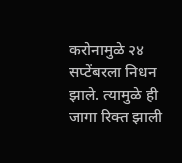करोनामुळे २४ सप्टेंबरला निधन झाले. त्यामुळे ही जागा रिक्त झाली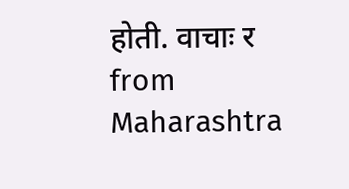होती. वाचाः र
from Maharashtra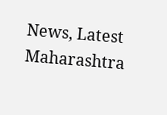News, Latest Maharashtra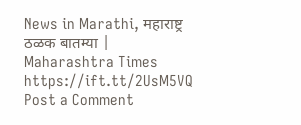News in Marathi, महाराष्ट्र ठळक बातम्या | Maharashtra Times https://ift.tt/2UsM5VQ
Post a Comment